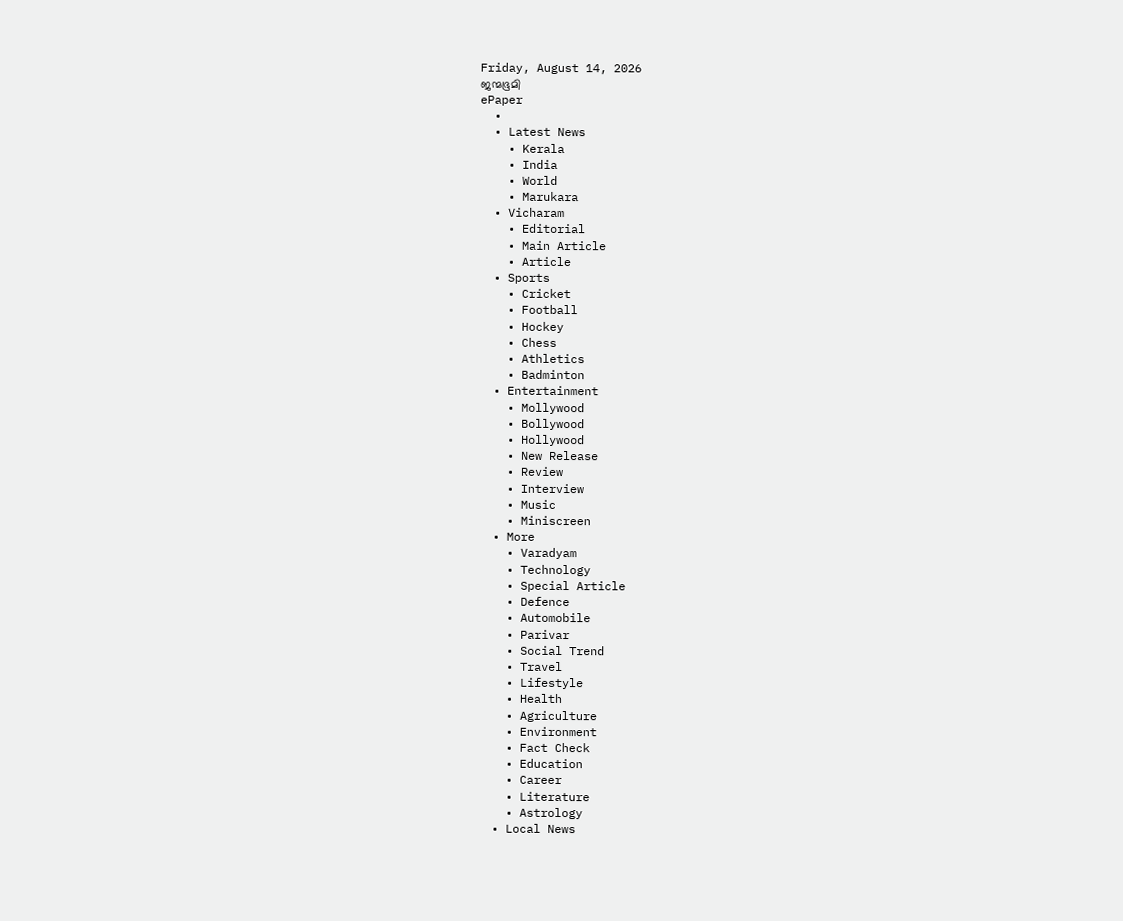Friday, August 14, 2026
ജന്മഭൂമി
ePaper
  •
  • Latest News
    • Kerala
    • India
    • World
    • Marukara
  • Vicharam
    • Editorial
    • Main Article
    • Article
  • Sports
    • Cricket
    • Football
    • Hockey
    • Chess
    • Athletics
    • Badminton
  • Entertainment
    • Mollywood
    • Bollywood
    • Hollywood
    • New Release
    • Review
    • Interview
    • Music
    • Miniscreen
  • More
    • Varadyam
    • Technology
    • Special Article
    • Defence
    • Automobile
    • Parivar
    • Social Trend
    • Travel
    • Lifestyle
    • Health
    • Agriculture
    • Environment
    • Fact Check
    • Education
    • Career
    • Literature
    • Astrology
  • Local News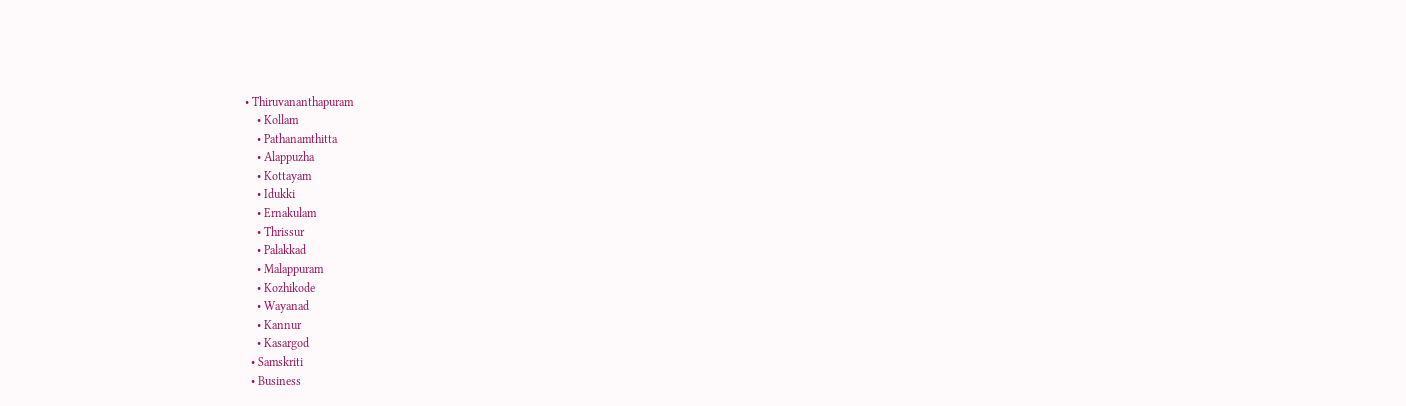• Thiruvananthapuram
    • Kollam
    • Pathanamthitta
    • Alappuzha
    • Kottayam
    • Idukki
    • Ernakulam
    • Thrissur
    • Palakkad
    • Malappuram
    • Kozhikode
    • Wayanad
    • Kannur
    • Kasargod
  • Samskriti
  • Business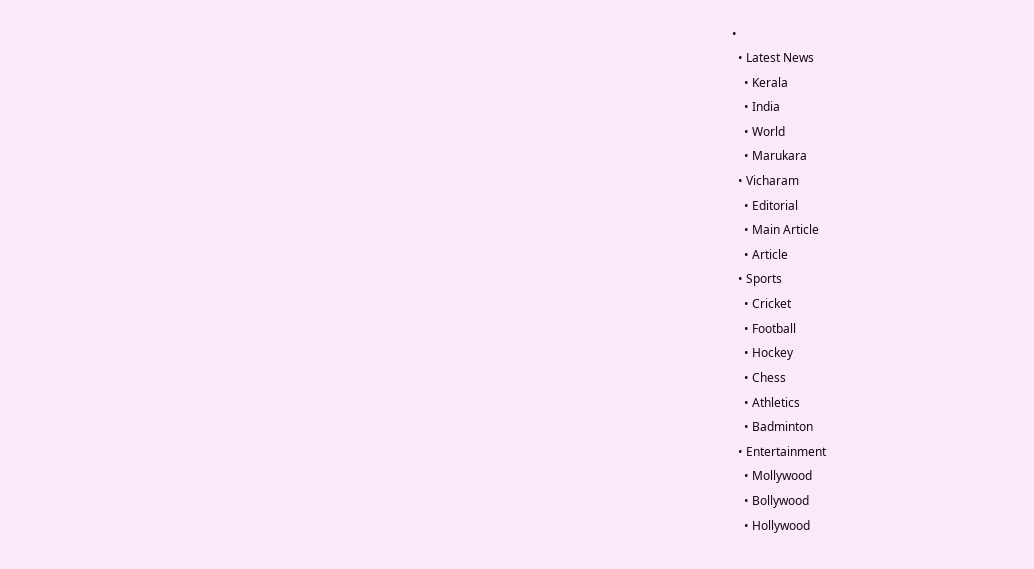•
  • Latest News
    • Kerala
    • India
    • World
    • Marukara
  • Vicharam
    • Editorial
    • Main Article
    • Article
  • Sports
    • Cricket
    • Football
    • Hockey
    • Chess
    • Athletics
    • Badminton
  • Entertainment
    • Mollywood
    • Bollywood
    • Hollywood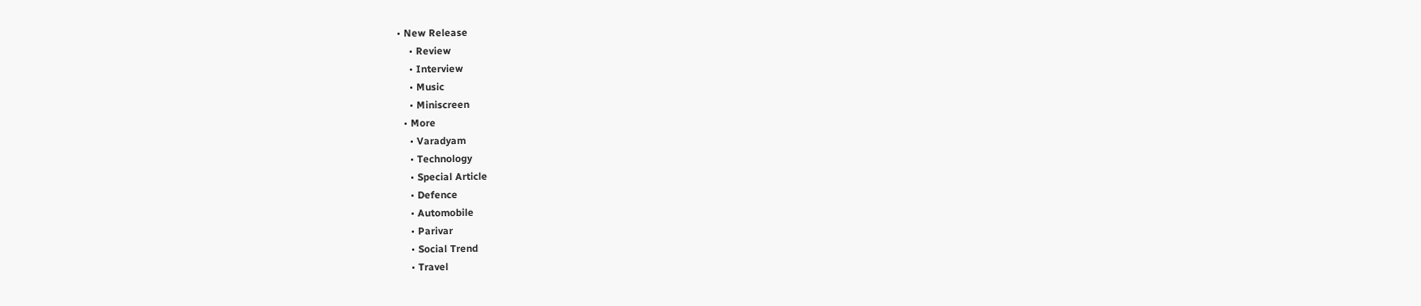• New Release
    • Review
    • Interview
    • Music
    • Miniscreen
  • More
    • Varadyam
    • Technology
    • Special Article
    • Defence
    • Automobile
    • Parivar
    • Social Trend
    • Travel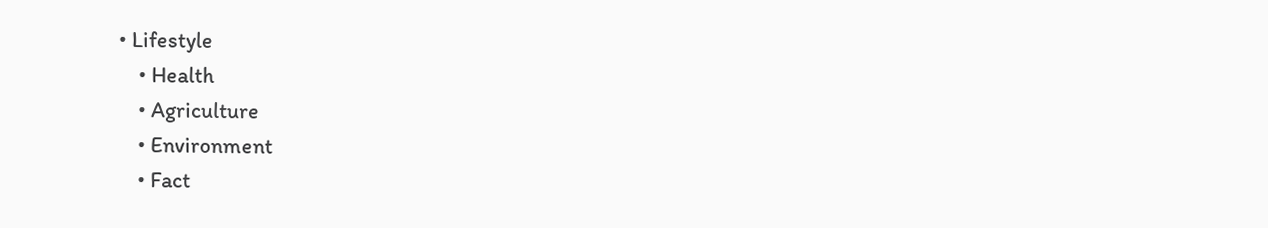• Lifestyle
    • Health
    • Agriculture
    • Environment
    • Fact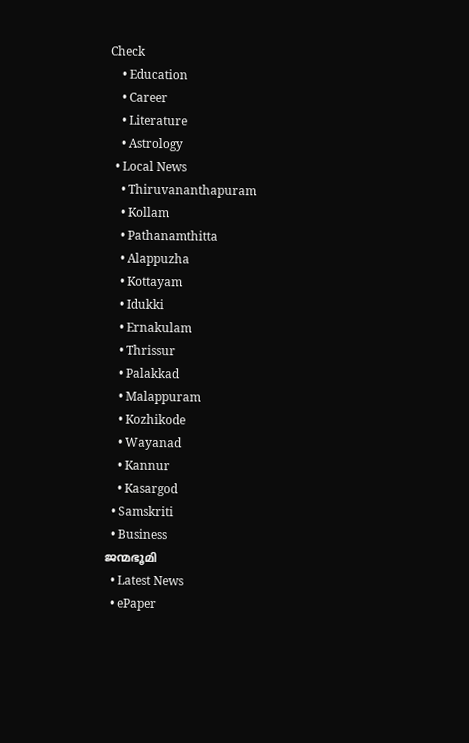Check
    • Education
    • Career
    • Literature
    • Astrology
  • Local News
    • Thiruvananthapuram
    • Kollam
    • Pathanamthitta
    • Alappuzha
    • Kottayam
    • Idukki
    • Ernakulam
    • Thrissur
    • Palakkad
    • Malappuram
    • Kozhikode
    • Wayanad
    • Kannur
    • Kasargod
  • Samskriti
  • Business
ജന്മഭൂമി
  • Latest News
  • ePaper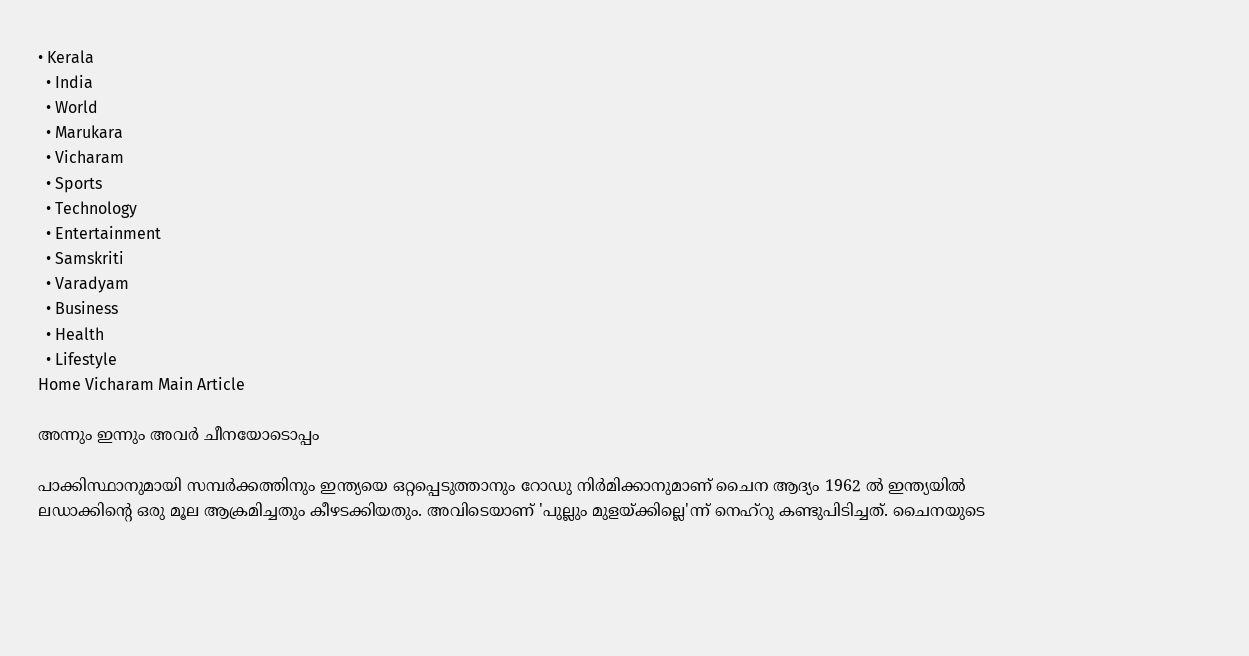• Kerala
  • India
  • World
  • Marukara
  • Vicharam
  • Sports
  • Technology
  • Entertainment
  • Samskriti
  • Varadyam
  • Business
  • Health
  • Lifestyle
Home Vicharam Main Article

അന്നും ഇന്നും അവര്‍ ചീനയോടൊപ്പം

പാക്കിസ്ഥാനുമായി സമ്പര്‍ക്കത്തിനും ഇന്ത്യയെ ഒറ്റപ്പെടുത്താനും റോഡു നിര്‍മിക്കാനുമാണ് ചൈന ആദ്യം 1962 ല്‍ ഇന്ത്യയില്‍ ലഡാക്കിന്റെ ഒരു മൂല ആക്രമിച്ചതും കീഴടക്കിയതും. അവിടെയാണ് 'പുല്ലും മുളയ്‌ക്കില്ലെ'ന്ന് നെഹ്റു കണ്ടുപിടിച്ചത്. ചൈനയുടെ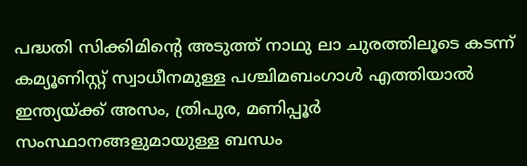പദ്ധതി സിക്കിമിന്റെ അടുത്ത് നാഥു ലാ ചുരത്തിലൂടെ കടന്ന് കമ്യൂണിസ്റ്റ് സ്വാധീനമുള്ള പശ്ചിമബംഗാള്‍ എത്തിയാല്‍ ഇന്ത്യയ്‌ക്ക് അസം, ത്രിപുര, മണിപ്പൂര്‍ സംസ്ഥാനങ്ങളുമായുള്ള ബന്ധം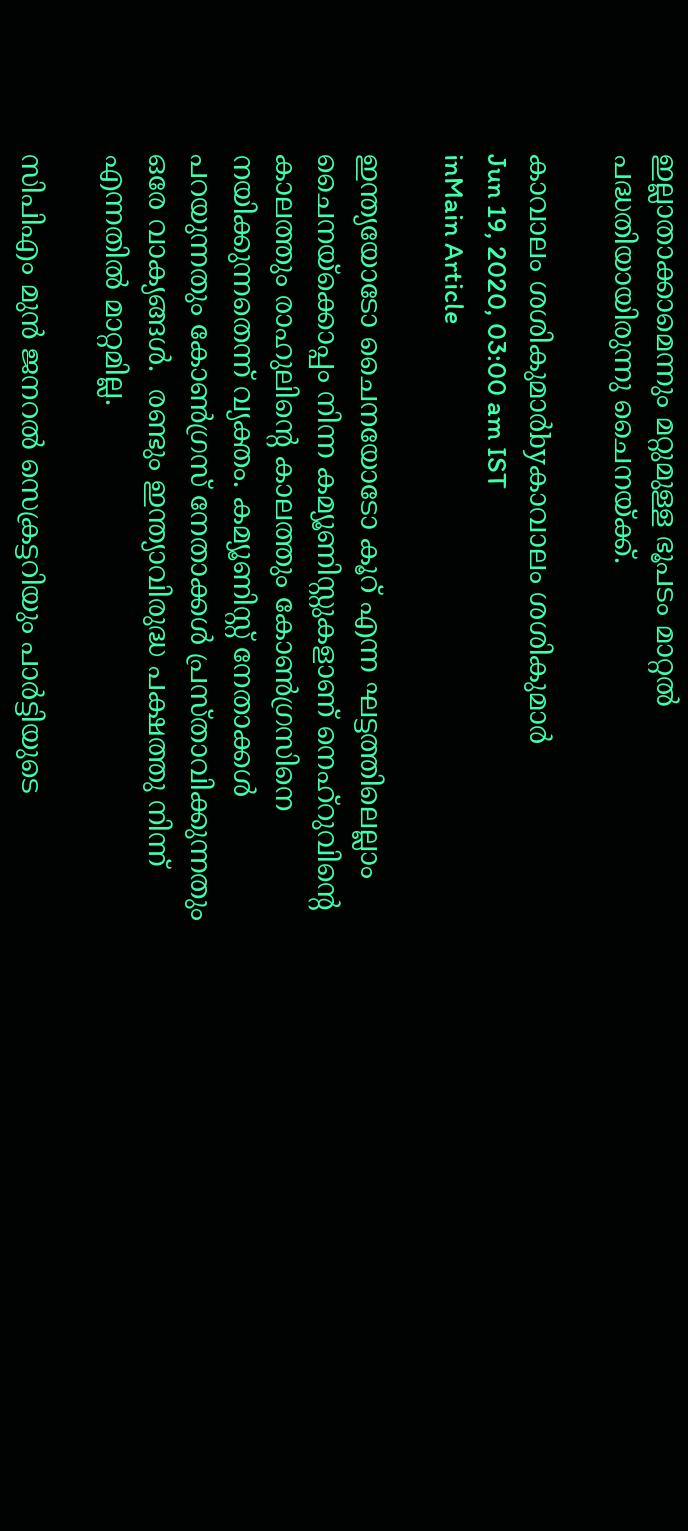ഇല്ലാതാക്കാമെന്നും മറ്റുമുള്ള ഭൂപടം മാറ്റല്‍ പദ്ധതിയായിരുന്നു ചൈനയ്‌ക്ക്.

കാവാലം ശശികുമാര്‍byകാവാലം ശശികുമാര്‍
Jun 19, 2020, 03:00 am IST
inMain Article

ഇന്ത്യയോടോ ചൈനയോടോ കൂറ് എന്ന ഘട്ടത്തിലെല്ലാം ചൈനയ്‌ക്കൊപ്പം നിന്ന കമ്യൂണിസ്റ്റുകളാണ് നെഹ്റുവിന്റെ കാലത്തും രാഹുലിന്റെ കാലത്തും കോണ്‍ഗ്രസിനെ നയിക്കുന്നതെന്ന് വ്യക്തം. കമ്യൂണിസ്റ്റ് നേതാക്കള്‍ പറയുന്നതും കോണ്‍ഗ്രസ് നേതാക്കള്‍ പ്രസ്താവിക്കുന്നതും ഒരേ വാക്യങ്ങള്‍.  രണ്ടും ഇന്ത്യാവിരുദ്ധ പക്ഷത്തു നിന്ന് എന്നതില്‍ മാറ്റമില്ല.

സിപിഎം മുന്‍ ജനറല്‍ സെക്രട്ടറിയും പാര്‍ട്ടിയുടെ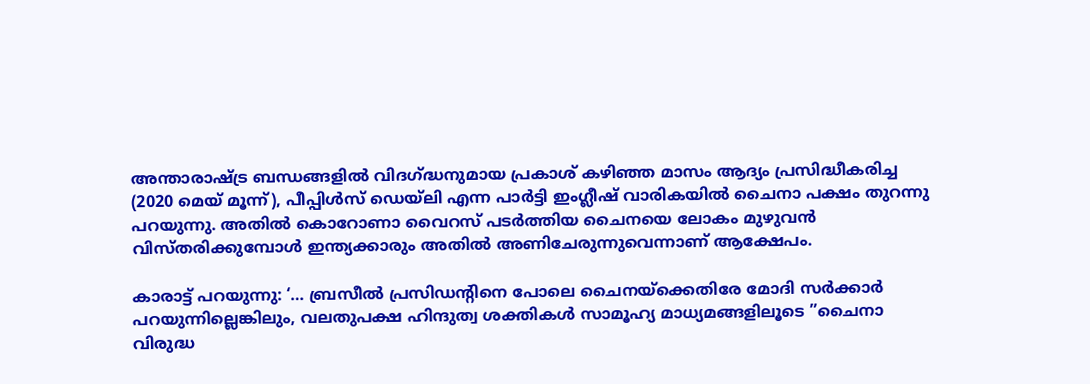അന്താരാഷ്‌ട്ര ബന്ധങ്ങളില്‍ വിദഗ്‌ദ്ധനുമായ പ്രകാശ് കഴിഞ്ഞ മാസം ആദ്യം പ്രസിദ്ധീകരിച്ച (2020 മെയ് മൂന്ന്), പീപ്പിള്‍സ് ഡെയ്ലി എന്ന പാര്‍ട്ടി ഇംഗ്ലീഷ് വാരികയില്‍ ചൈനാ പക്ഷം തുറന്നു പറയുന്നു. അതില്‍ കൊറോണാ വൈറസ് പടര്‍ത്തിയ ചൈനയെ ലോകം മുഴുവന്‍ വിസ്തരിക്കുമ്പോള്‍ ഇന്ത്യക്കാരും അതില്‍ അണിചേരുന്നുവെന്നാണ് ആക്ഷേപം.

കാരാട്ട് പറയുന്നു: ‘… ബ്രസീല്‍ പ്രസിഡന്റിനെ പോലെ ചൈനയ്‌ക്കെതിരേ മോദി സര്‍ക്കാര്‍ പറയുന്നില്ലെങ്കിലും, വലതുപക്ഷ ഹിന്ദുത്വ ശക്തികള്‍ സാമൂഹ്യ മാധ്യമങ്ങളിലൂടെ ”ചൈനാ വിരുദ്ധ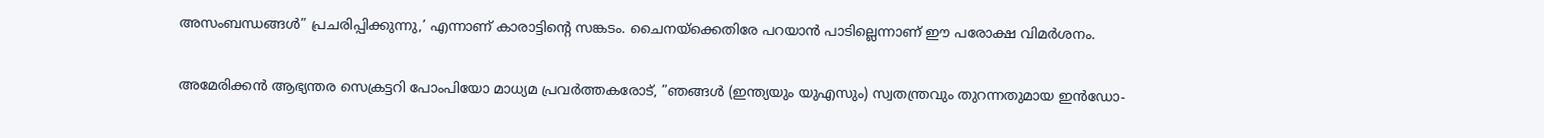അസംബന്ധങ്ങള്‍” പ്രചരിപ്പിക്കുന്നു,’ എന്നാണ് കാരാട്ടിന്റെ സങ്കടം. ചൈനയ്‌ക്കെതിരേ പറയാന്‍ പാടില്ലെന്നാണ് ഈ പരോക്ഷ വിമര്‍ശനം.

അമേരിക്കന്‍ ആഭ്യന്തര സെക്രട്ടറി പോംപിയോ മാധ്യമ പ്രവര്‍ത്തകരോട്, ”ഞങ്ങള്‍ (ഇന്ത്യയും യുഎസും) സ്വതന്ത്രവും തുറന്നതുമായ ഇന്‍ഡോ-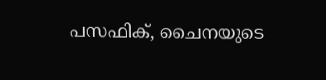പസഫിക്, ചൈനയുടെ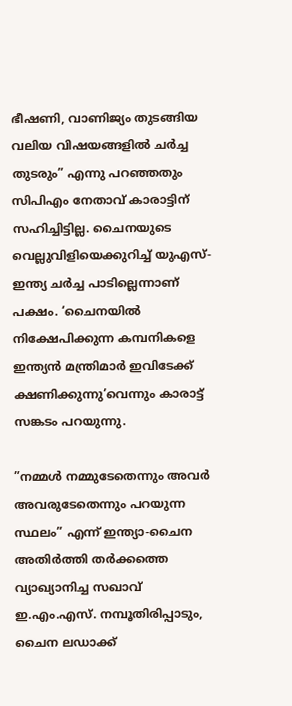ഭീഷണി, വാണിജ്യം തുടങ്ങിയ വലിയ വിഷയങ്ങളില്‍ ചര്‍ച്ച തുടരും” എന്നു പറഞ്ഞതും സിപിഎം നേതാവ് കാരാട്ടിന് സഹിച്ചിട്ടില്ല. ചൈനയുടെ വെല്ലുവിളിയെക്കുറിച്ച് യുഎസ്-ഇന്ത്യ ചര്‍ച്ച പാടില്ലെന്നാണ് പക്ഷം. ‘ചൈനയില്‍ നിക്ഷേപിക്കുന്ന കമ്പനികളെ ഇന്ത്യന്‍ മന്ത്രിമാര്‍ ഇവിടേക്ക് ക്ഷണിക്കുന്നു’വെന്നും കാരാട്ട് സങ്കടം പറയുന്നു.

”നമ്മള്‍ നമ്മുടേതെന്നും അവര്‍ അവരുടേതെന്നും പറയുന്ന  സ്ഥലം” എന്ന് ഇന്ത്യാ-ചൈന അതിര്‍ത്തി തര്‍ക്കത്തെ വ്യാഖ്യാനിച്ച സഖാവ് ഇ.എം.എസ്. നമ്പൂതിരിപ്പാടും, ചൈന ലഡാക്ക്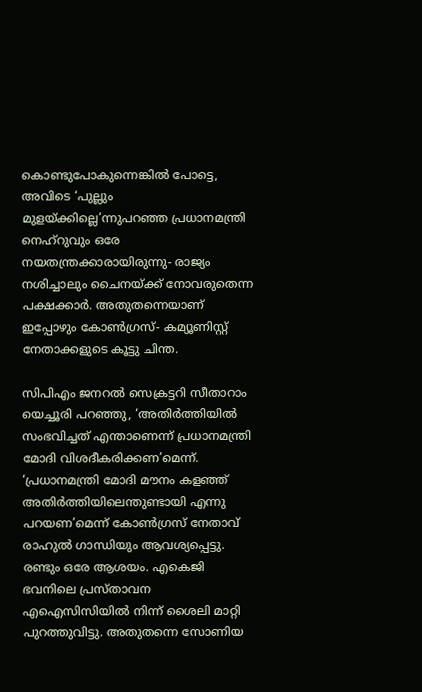കൊണ്ടുപോകുന്നെങ്കില്‍ പോട്ടെ, അവിടെ ‘പുല്ലും മുളയ്‌ക്കില്ലെ’ന്നുപറഞ്ഞ പ്രധാനമന്ത്രി നെഹ്റുവും ഒരേ നയതന്ത്രക്കാരായിരുന്നു- രാജ്യം നശിച്ചാലും ചൈനയ്‌ക്ക് നോവരുതെന്ന പക്ഷക്കാര്‍. അതുതന്നെയാണ് ഇപ്പോഴും കോണ്‍ഗ്രസ്- കമ്യൂണിസ്റ്റ് നേതാക്കളുടെ കൂട്ടു ചിന്ത.

സിപിഎം ജനറല്‍ സെക്രട്ടറി സീതാറാം യെച്ചൂരി പറഞ്ഞു, ‘അതിര്‍ത്തിയില്‍ സംഭവിച്ചത് എന്താണെന്ന് പ്രധാനമന്ത്രി മോദി വിശദീകരിക്കണ’മെന്ന്. ‘പ്രധാനമന്ത്രി മോദി മൗനം കളഞ്ഞ് അതിര്‍ത്തിയിലെന്തുണ്ടായി എന്നു പറയണ’മെന്ന് കോണ്‍ഗ്രസ് നേതാവ് രാഹുല്‍ ഗാന്ധിയും ആവശ്യപ്പെട്ടു. രണ്ടും ഒരേ ആശയം. എകെജി ഭവനിലെ പ്രസ്താവന എഐസിസിയില്‍ നിന്ന് ശൈലി മാറ്റി പുറത്തുവിട്ടു. അതുതന്നെ സോണിയ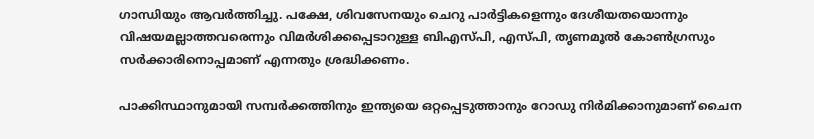ഗാന്ധിയും ആവര്‍ത്തിച്ചു. പക്ഷേ, ശിവസേനയും ചെറു പാര്‍ട്ടികളെന്നും ദേശീയതയൊന്നും വിഷയമല്ലാത്തവരെന്നും വിമര്‍ശിക്കപ്പെടാറുള്ള ബിഎസ്പി, എസ്പി, തൃണമൂല്‍ കോണ്‍ഗ്രസും സര്‍ക്കാരിനൊപ്പമാണ് എന്നതും ശ്രദ്ധിക്കണം.

പാക്കിസ്ഥാനുമായി സമ്പര്‍ക്കത്തിനും ഇന്ത്യയെ ഒറ്റപ്പെടുത്താനും റോഡു നിര്‍മിക്കാനുമാണ് ചൈന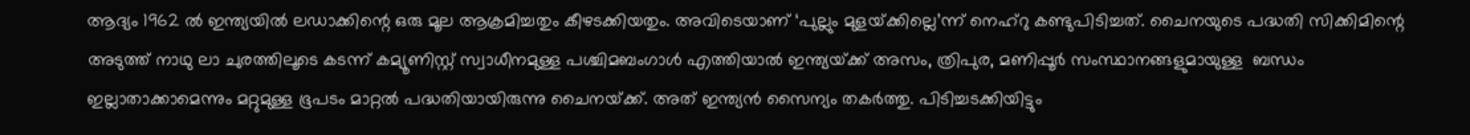ആദ്യം 1962 ല്‍ ഇന്ത്യയില്‍ ലഡാക്കിന്റെ ഒരു മൂല ആക്രമിച്ചതും കീഴടക്കിയതും. അവിടെയാണ് ‘പുല്ലും മുളയ്‌ക്കില്ലെ’ന്ന് നെഹ്റു കണ്ടുപിടിച്ചത്. ചൈനയുടെ പദ്ധതി സിക്കിമിന്റെ അടുത്ത് നാഥു ലാ ചുരത്തിലൂടെ കടന്ന് കമ്യൂണിസ്റ്റ് സ്വാധീനമുള്ള പശ്ചിമബംഗാള്‍ എത്തിയാല്‍ ഇന്ത്യയ്‌ക്ക് അസം, ത്രിപുര, മണിപ്പൂര്‍ സംസ്ഥാനങ്ങളുമായുള്ള  ബന്ധം ഇല്ലാതാക്കാമെന്നും മറ്റുമുള്ള ഭൂപടം മാറ്റല്‍ പദ്ധതിയായിരുന്നു ചൈനയ്‌ക്ക്. അത് ഇന്ത്യന്‍ സൈന്യം തകര്‍ത്തു. പിടിച്ചടക്കിയിട്ടും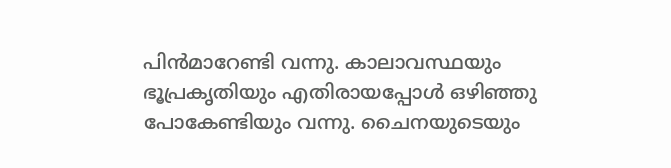പിന്‍മാറേണ്ടി വന്നു. കാലാവസ്ഥയും ഭൂപ്രകൃതിയും എതിരായപ്പോള്‍ ഒഴിഞ്ഞു പോകേണ്ടിയും വന്നു. ചൈനയുടെയും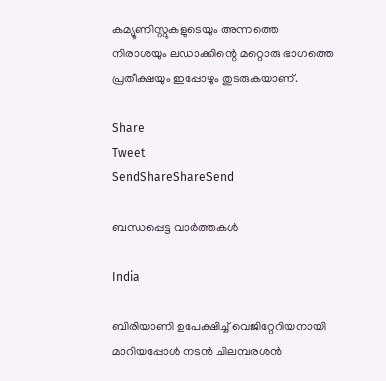കമ്യൂണിസ്റ്റുകളുടെയും അന്നത്തെ നിരാശയും ലഡാക്കിന്റെ മറ്റൊരു ഭാഗത്തെ പ്രതീക്ഷയും ഇപ്പോഴും തുടരുകയാണ്.

Share
Tweet
SendShareShareSend

ബന്ധപ്പെട്ട വാര്‍ത്തകള്‍

India

ബിരിയാണി ഉപേക്ഷിച്ച്‌ വെജിറ്റേറിയനായി മാറിയപ്പോള്‍ നടന്‍ ചിലമ്പരശൻ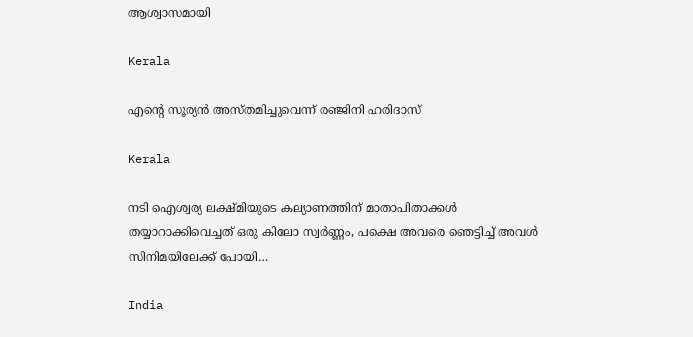ആശ്വാസമായി

Kerala

എന്റെ സൂര്യന്‍ അസ്തമിച്ചുവെന്ന് രഞ്ജിനി ഹരിദാസ്

Kerala

നടി ഐശ്വര്യ ലക്ഷ്മിയുടെ കല്യാണത്തിന് മാതാപിതാക്കള്‍ തയ്യാറാക്കിവെച്ചത് ഒരു കിലോ സ്വര്‍ണ്ണം, പക്ഷെ അവരെ ഞെട്ടിച്ച് അവള്‍ സിനിമയിലേക്ക് പോയി…

India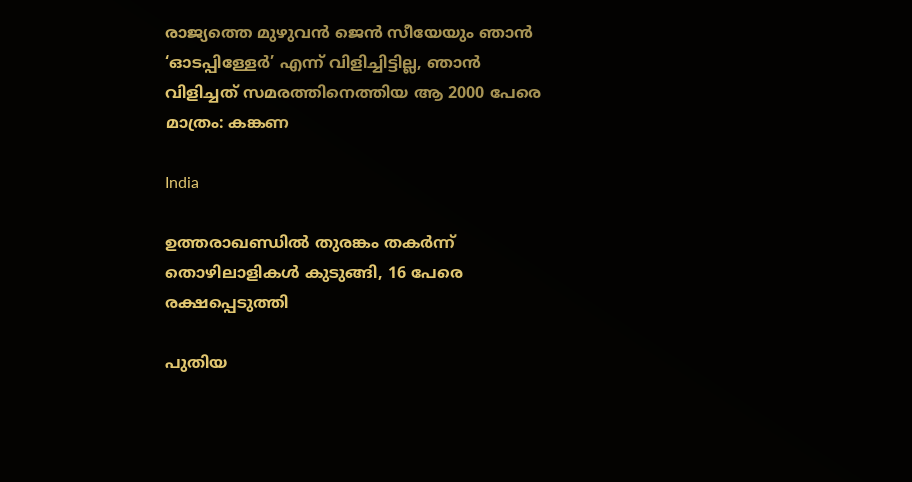രാജ്യത്തെ മുഴുവൻ ജെന്‍ സീയേയും ഞാൻ ‘ഓടപ്പിള്ളേര്‍’ എന്ന് വിളിച്ചിട്ടില്ല, ഞാന്‍ വിളിച്ചത് സമരത്തിനെത്തിയ ആ 2000 പേരെ മാത്രം: കങ്കണ

India

ഉത്തരാഖണ്ഡില്‍ തുരങ്കം തകര്‍ന്ന് തൊഴിലാളികള്‍ കുടുങ്ങി, 16 പേരെ രക്ഷപ്പെടുത്തി

പുതിയ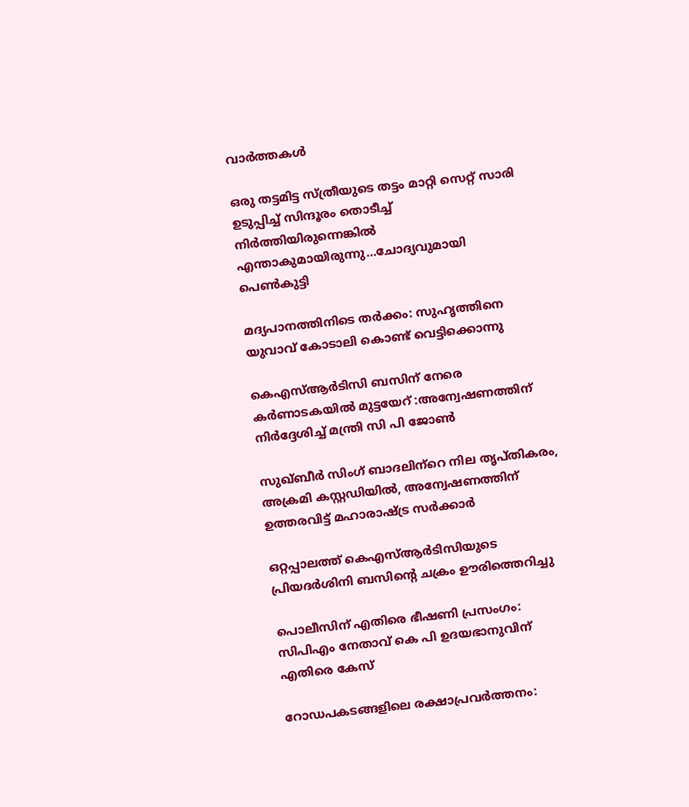വാര്‍ത്തകള്‍

ഒരു തട്ടമിട്ട സ്ത്രീയുടെ തട്ടം മാറ്റി സെറ്റ് സാരി ഉടുപ്പിച്ച് സിന്ദൂരം തൊടീച്ച് നിർത്തിയിരുന്നെങ്കിൽ എന്താകുമായിരുന്നു…ചോദ്യവുമായി പെണ്‍കുട്ടി

മദ്യപാനത്തിനിടെ തര്‍ക്കം: സുഹൃത്തിനെ യുവാവ് കോടാലി കൊണ്ട് വെട്ടിക്കൊന്നു

കെഎസ്ആര്‍ടിസി ബസിന് നേരെ കര്‍ണാടകയില്‍ മുട്ടയേറ് :അന്വേഷണത്തിന് നിര്‍ദ്ദേശിച്ച് മന്ത്രി സി പി ജോണ്‍

സുഖ്ബീര്‍ സിംഗ് ബാദലിന്‌റെ നില തൃപ്തികരം, അക്രമി കസ്റ്റഡിയില്‍, അന്വേഷണത്തിന് ഉത്തരവിട്ട് മഹാരാഷ്‌ട്ര സര്‍ക്കാര്‍

ഒറ്റപ്പാലത്ത് കെഎസ്ആര്‍ടിസിയുടെ പ്രിയദര്‍ശിനി ബസിന്റെ ചക്രം ഊരിത്തെറിച്ചു

പൊലീസിന് എതിരെ ഭീഷണി പ്രസംഗം: സിപിഎം നേതാവ് കെ പി ഉദയഭാനുവിന് എതിരെ കേസ്

റോഡപകടങ്ങളിലെ രക്ഷാപ്രവര്‍ത്തനം: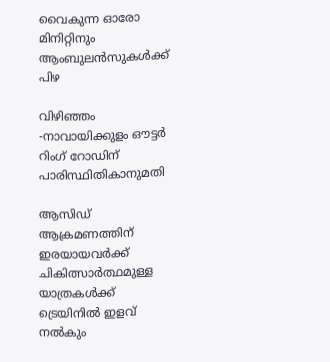വൈകുന്ന ഓരോ മിനിറ്റിനും ആംബുലന്‍സുകള്‍ക്ക് പിഴ

വിഴിഞ്ഞം -നാവായിക്കുളം ഔട്ടര്‍ റിംഗ് റോഡിന് പാരിസ്ഥിതികാനുമതി

ആസിഡ് ആക്രമണത്തിന് ഇരയായവര്‍ക്ക് ചികിത്സാര്‍ത്ഥമുള്ള യാത്രകള്‍ക്ക് ട്രെയിനില്‍ ഇളവ് നല്‍കും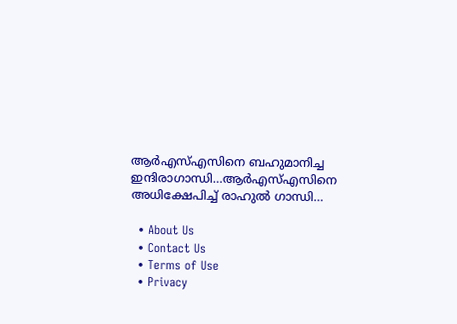ആര്‍എസ്എസിനെ ബഹുമാനിച്ച ഇന്ദിരാഗാന്ധി…ആര്‍എസ്എസിനെ അധിക്ഷേപിച്ച് രാഹുല്‍ ഗാന്ധി…

  • About Us
  • Contact Us
  • Terms of Use
  • Privacy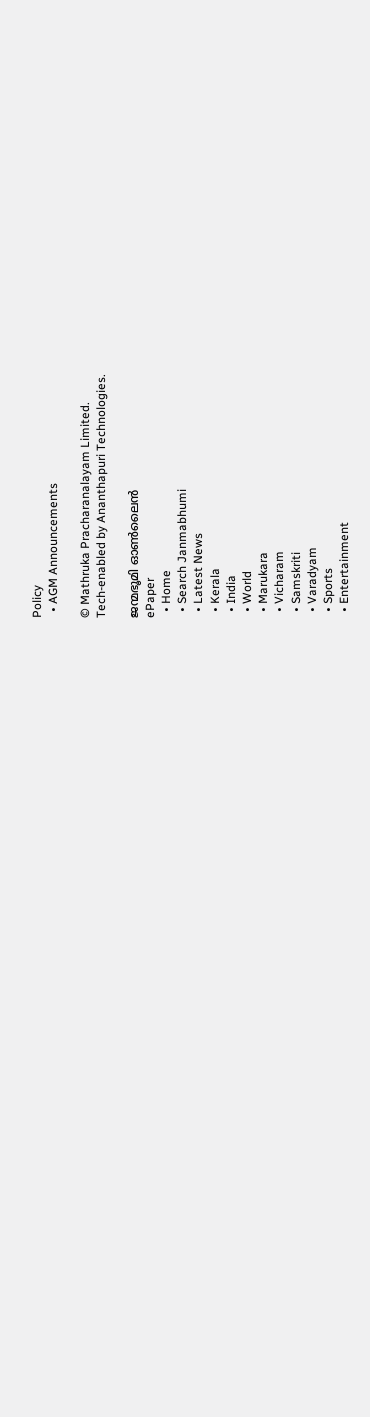Policy
  • AGM Announcements

© Mathruka Pracharanalayam Limited.
Tech-enabled by Ananthapuri Technologies.

ജന്മഭൂമി ഓണ്‍ലൈന്‍
ePaper
  • Home
  • Search Janmabhumi
  • Latest News
  • Kerala
  • India
  • World
  • Marukara
  • Vicharam
  • Samskriti
  • Varadyam
  • Sports
  • Entertainment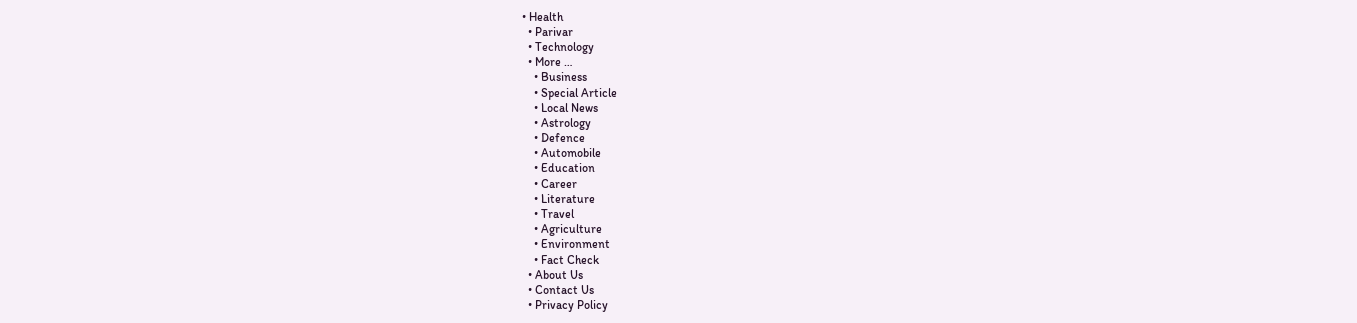• Health
  • Parivar
  • Technology
  • More …
    • Business
    • Special Article
    • Local News
    • Astrology
    • Defence
    • Automobile
    • Education
    • Career
    • Literature
    • Travel
    • Agriculture
    • Environment
    • Fact Check
  • About Us
  • Contact Us
  • Privacy Policy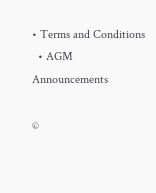• Terms and Conditions
  • AGM Announcements

©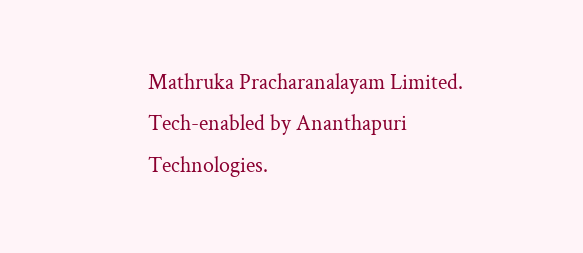Mathruka Pracharanalayam Limited.
Tech-enabled by Ananthapuri Technologies.